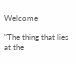Welcome

"The thing that lies at the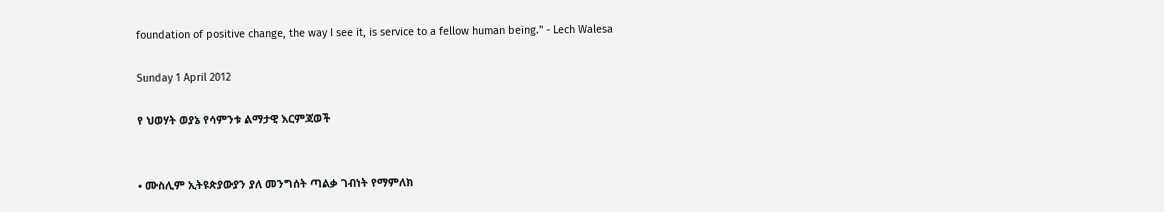foundation of positive change, the way I see it, is service to a fellow human being." - Lech Walesa

Sunday 1 April 2012

የ ህወሃት ወያኔ የሳምንቱ ልማታዊ እርምጃወች


• ሙስሊም ኢትዩጵያውያን ያለ መንግሰት ጣልቃ ገብነት የማምለክ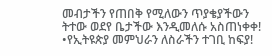መብታችን የጠበቅ የሚለውን ጥያቄያችውን ትተው ወደየ ቤታችው እንዲመለሱ አስጠነቀቀ!
•የኢትዩጵያ መምህራን ለስራችን ተገቢ ከፍያ!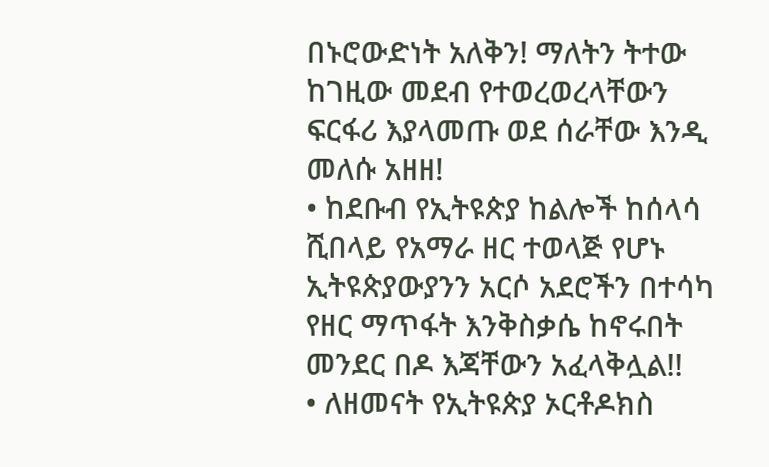በኑሮውድነት አለቅን! ማለትን ትተው ከገዚው መደብ የተወረወረላቸውን ፍርፋሪ እያላመጡ ወደ ሰራቸው እንዲ መለሱ አዘዘ!
• ከደቡብ የኢትዩጵያ ከልሎች ከሰላሳ ሺበላይ የአማራ ዘር ተወላጅ የሆኑ ኢትዩጵያውያንን አርሶ አደሮችን በተሳካ የዘር ማጥፋት እንቅስቃሴ ከኖሩበት መንደር በዶ እጃቸውን አፈላቅሏል!!
• ለዘመናት የኢትዩጵያ ኦርቶዶክስ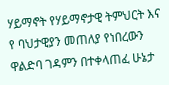ሃይማኖት የሃይማኖታዊ ትምህርት እና የ ባህታዊያን መጠለያ የነበረውን ዋልድባ ገዳምን በተቀላጠፈ ሁኔታ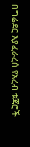በግሬደር እያፈራረሰ የአረብ ቱጃሮች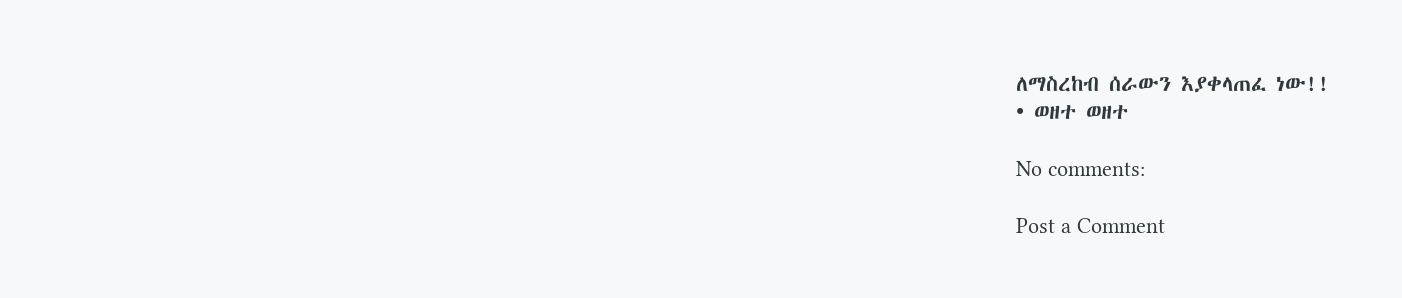ለማስረከብ ሰራውን እያቀላጠፈ ነው!!
• ወዘተ ወዘተ

No comments:

Post a Comment